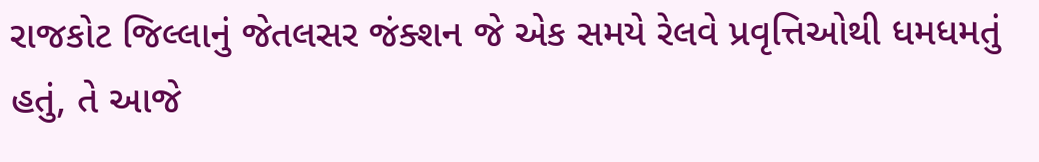રાજકોટ જિલ્લાનું જેતલસર જંક્શન જે એક સમયે રેલવે પ્રવૃત્તિઓથી ધમધમતું હતું, તે આજે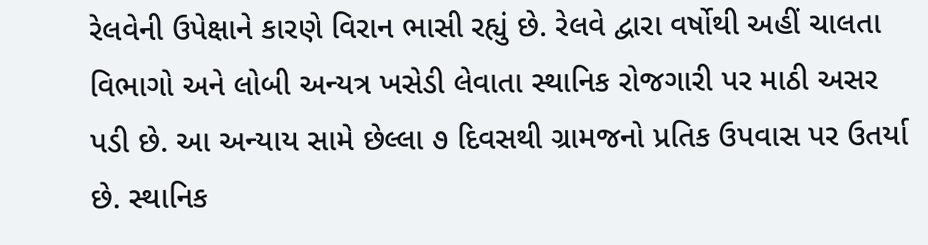રેલવેની ઉપેક્ષાને કારણે વિરાન ભાસી રહ્યું છે. રેલવે દ્વારા વર્ષોથી અહીં ચાલતા વિભાગો અને લોબી અન્યત્ર ખસેડી લેવાતા સ્થાનિક રોજગારી પર માઠી અસર પડી છે. આ અન્યાય સામે છેલ્લા ૭ દિવસથી ગ્રામજનો પ્રતિક ઉપવાસ પર ઉતર્યા છે. સ્થાનિક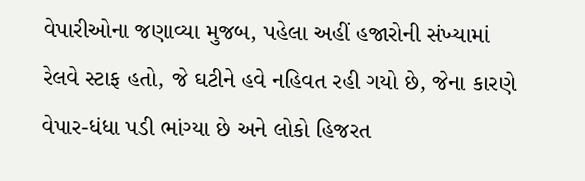વેપારીઓના જણાવ્યા મુજબ, પહેલા અહીં હજારોની સંખ્યામાં રેલવે સ્ટાફ હતો, જે ઘટીને હવે નહિવત રહી ગયો છે, જેના કારણે વેપાર-ધંધા પડી ભાંગ્યા છે અને લોકો હિજરત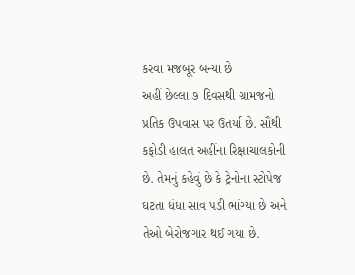કરવા મજબૂર બન્યા છે
અહીં છેલ્લા ૭ દિવસથી ગ્રામજનો પ્રતિક ઉપવાસ પર ઉતર્યા છે. સૌથી કફોડી હાલત અહીંના રિક્ષાચાલકોની છે. તેમનું કહેવું છે કે ટ્રેનોના સ્ટોપેજ ઘટતા ધંધા સાવ પડી ભાંગ્યા છે અને તેઓ બેરોજગાર થઈ ગયા છે.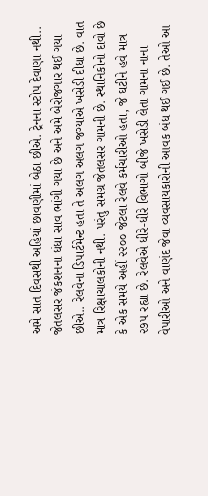અમે સાત દિવસથી અહિયાં છાવણીમાં બેઠા છીએ. ટ્રેનના સ્ટોપ દેવાણા નથી.. જેતલસર જંકશનના ધંધા સાવ ભાંગી ગયા છે અને અમે બેરોજગાર થઈ ગયા છીએ.. રેલવેના ડિપાર્ટમેન્ટ હતા તે અલગ અલગ જગ્યાએ ખસેડી દીધા છે. વાત માત્ર રિક્ષાચાલકોની નથી. પરંતુ સમગ્ર જેતલસર ગામની છે. સ્થાનિકોનો દાવો છે કે એક સમયે અહીં ૨૨૦૦ જેટલા રેલવે કર્મચારીઓ હતા, જે ઘટીને હવે માત્ર ૨૭૫ રહ્યા છે. રેલવેએ ધીરે-ધીરે વિભાગો બીજે ખસેડી લેતા ગામના નાના વેપારીઓ અને વાણંદ જેવા વ્યવસાયકારોની આવક બંધ થઈ ગઈ છે. તેઓ આ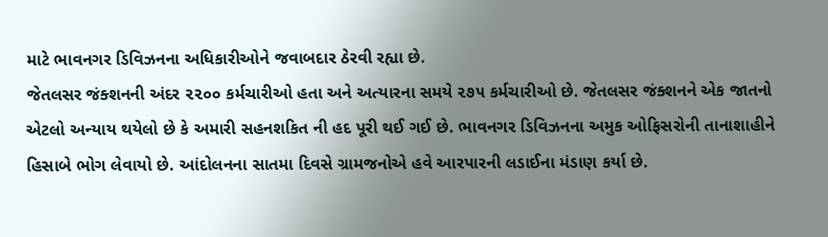માટે ભાવનગર ડિવિઝનના અધિકારીઓને જવાબદાર ઠેરવી રહ્યા છે.
જેતલસર જંક્શનની અંદર ૨૨૦૦ કર્મચારીઓ હતા અને અત્યારના સમયે ૨૭૫ કર્મચારીઓ છે. જેતલસર જંક્શનને એક જાતનો એટલો અન્યાય થયેલો છે કે અમારી સહનશકિત ની હદ પૂરી થઈ ગઈ છે. ભાવનગર ડિવિઝનના અમુક ઓફિસરોની તાનાશાહીને હિસાબે ભોગ લેવાયો છે. આંદોલનના સાતમા દિવસે ગ્રામજનોએ હવે આરપારની લડાઈના મંડાણ કર્યા છે.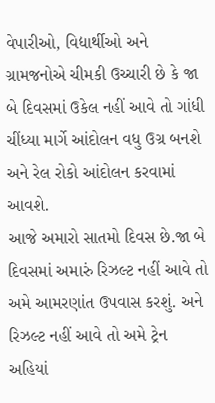વેપારીઓ, વિદ્યાર્થીઓ અને ગ્રામજનોએ ચીમકી ઉચ્ચારી છે કે જા બે દિવસમાં ઉકેલ નહીં આવે તો ગાંધી ચીંધ્યા માર્ગે આંદોલન વધુ ઉગ્ર બનશે અને રેલ રોકો આંદોલન કરવામાં આવશે.
આજે અમારો સાતમો દિવસ છે.જા બે દિવસમાં અમારું રિઝલ્ટ નહીં આવે તો અમે આમરણાંત ઉપવાસ કરશું. અને રિઝલ્ટ નહીં આવે તો અમે ટ્રેન અહિયાં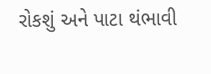રોકશું અને પાટા થંભાવી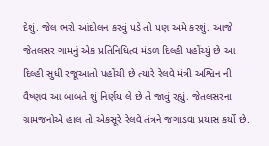દેશું. જેલ ભરો આંદોલન કરવું પડે તો પણ અમે કરશું. આજે જેતલસર ગામનું એક પ્રતિનિધિત્વ મંડળ દિલ્હી પહોંચ્યું છે આ દિલ્હી સુધી રજૂઆતો પહોંચી છે ત્યારે રેલવે મંત્રી અશ્વિન ની વૈષ્ણવ આ બાબતે શું નિર્ણય લે છે તે જાવું રહ્યું. જેતલસરના ગ્રામજનોએ હાલ તો એકસૂરે રેલવે તંત્રને જગાડવા પ્રયાસ કર્યો છે.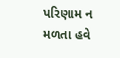પરિણામ ન મળતા હવે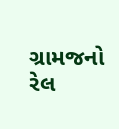ગ્રામજનો રેલ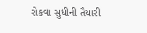રોકવા સુધીની તૈયારી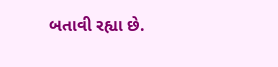બતાવી રહ્યા છે.